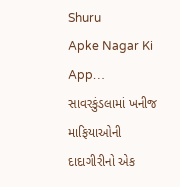Shuru
Apke Nagar Ki App…
સાવરકુંડલામાં ખનીજ માફિયાઓની દાદાગીરીનો એક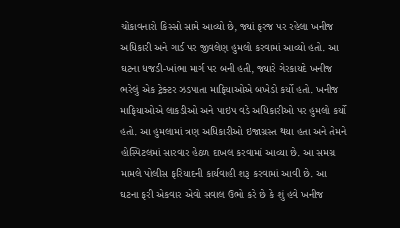ચોંકાવનારો કિસ્સો સામે આવ્યો છે, જ્યાં ફરજ પર રહેલા ખનીજ અધિકારી અને ગાર્ડ પર જીવલેણ હુમલો કરવામાં આવ્યો હતો. આ ઘટના ધજડી-ખાંભા માર્ગ પર બની હતી, જ્યારે ગેરકાયદે ખનીજ ભરેલું એક ટ્રેક્ટર ઝડપાતા માફિયાઓએ બખેડો કર્યો હતો. ખનીજ માફિયાઓએ લાકડીઓ અને પાઇપ વડે અધિકારીઓ પર હુમલો કર્યો હતો. આ હુમલામાં ત્રણ અધિકારીઓ ઇજાગ્રસ્ત થયા હતા અને તેમને હોસ્પિટલમાં સારવાર હેઠળ દાખલ કરવામાં આવ્યા છે. આ સમગ્ર મામલે પોલીસ ફરિયાદની કાર્યવાહી શરૂ કરવામાં આવી છે. આ ઘટના ફરી એકવાર એવો સવાલ ઉભો કરે છે કે શું હવે ખનીજ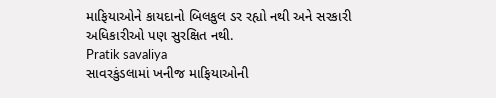માફિયાઓને કાયદાનો બિલકુલ ડર રહ્યો નથી અને સરકારી અધિકારીઓ પણ સુરક્ષિત નથી.
Pratik savaliya
સાવરકુંડલામાં ખનીજ માફિયાઓની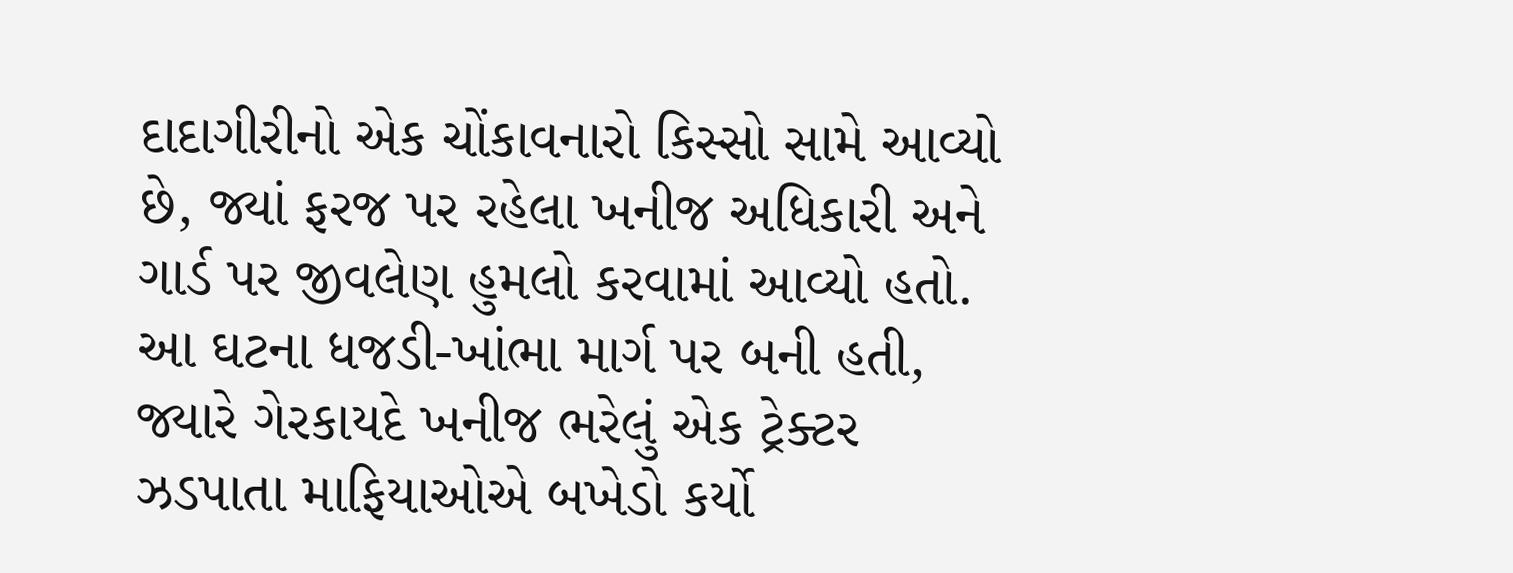દાદાગીરીનો એક ચોંકાવનારો કિસ્સો સામે આવ્યો છે, જ્યાં ફરજ પર રહેલા ખનીજ અધિકારી અને ગાર્ડ પર જીવલેણ હુમલો કરવામાં આવ્યો હતો. આ ઘટના ધજડી-ખાંભા માર્ગ પર બની હતી, જ્યારે ગેરકાયદે ખનીજ ભરેલું એક ટ્રેક્ટર ઝડપાતા માફિયાઓએ બખેડો કર્યો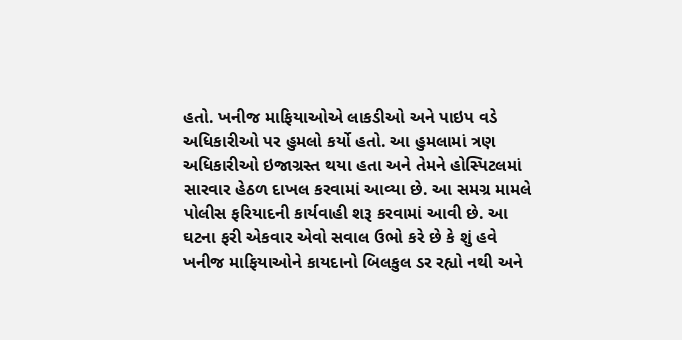હતો. ખનીજ માફિયાઓએ લાકડીઓ અને પાઇપ વડે અધિકારીઓ પર હુમલો કર્યો હતો. આ હુમલામાં ત્રણ અધિકારીઓ ઇજાગ્રસ્ત થયા હતા અને તેમને હોસ્પિટલમાં સારવાર હેઠળ દાખલ કરવામાં આવ્યા છે. આ સમગ્ર મામલે પોલીસ ફરિયાદની કાર્યવાહી શરૂ કરવામાં આવી છે. આ ઘટના ફરી એકવાર એવો સવાલ ઉભો કરે છે કે શું હવે ખનીજ માફિયાઓને કાયદાનો બિલકુલ ડર રહ્યો નથી અને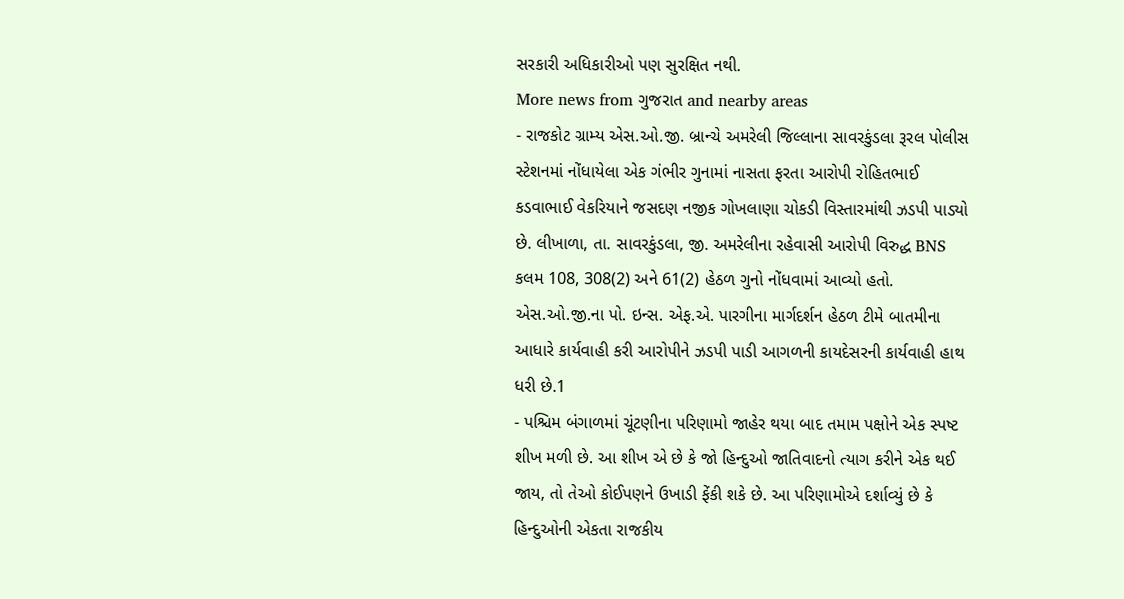સરકારી અધિકારીઓ પણ સુરક્ષિત નથી.
More news from ગુજરાત and nearby areas
- રાજકોટ ગ્રામ્ય એસ.ઓ.જી. બ્રાન્ચે અમરેલી જિલ્લાના સાવરકુંડલા રૂરલ પોલીસ સ્ટેશનમાં નોંધાયેલા એક ગંભીર ગુનામાં નાસતા ફરતા આરોપી રોહિતભાઈ કડવાભાઈ વેકરિયાને જસદણ નજીક ગોખલાણા ચોકડી વિસ્તારમાંથી ઝડપી પાડ્યો છે. લીખાળા, તા. સાવરકુંડલા, જી. અમરેલીના રહેવાસી આરોપી વિરુદ્ધ BNS કલમ 108, 308(2) અને 61(2) હેઠળ ગુનો નોંધવામાં આવ્યો હતો. એસ.ઓ.જી.ના પો. ઇન્સ. એફ.એ. પારગીના માર્ગદર્શન હેઠળ ટીમે બાતમીના આધારે કાર્યવાહી કરી આરોપીને ઝડપી પાડી આગળની કાયદેસરની કાર્યવાહી હાથ ધરી છે.1
- પશ્ચિમ બંગાળમાં ચૂંટણીના પરિણામો જાહેર થયા બાદ તમામ પક્ષોને એક સ્પષ્ટ શીખ મળી છે. આ શીખ એ છે કે જો હિન્દુઓ જાતિવાદનો ત્યાગ કરીને એક થઈ જાય, તો તેઓ કોઈપણને ઉખાડી ફેંકી શકે છે. આ પરિણામોએ દર્શાવ્યું છે કે હિન્દુઓની એકતા રાજકીય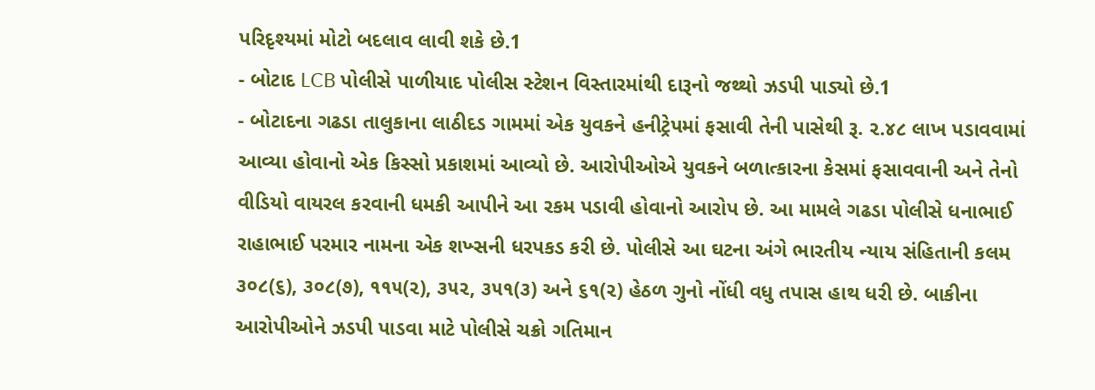પરિદૃશ્યમાં મોટો બદલાવ લાવી શકે છે.1
- બોટાદ LCB પોલીસે પાળીયાદ પોલીસ સ્ટેશન વિસ્તારમાંથી દારૂનો જથ્થો ઝડપી પાડ્યો છે.1
- બોટાદના ગઢડા તાલુકાના લાઠીદડ ગામમાં એક યુવકને હનીટ્રેપમાં ફસાવી તેની પાસેથી રૂ. ૨.૪૮ લાખ પડાવવામાં આવ્યા હોવાનો એક કિસ્સો પ્રકાશમાં આવ્યો છે. આરોપીઓએ યુવકને બળાત્કારના કેસમાં ફસાવવાની અને તેનો વીડિયો વાયરલ કરવાની ધમકી આપીને આ રકમ પડાવી હોવાનો આરોપ છે. આ મામલે ગઢડા પોલીસે ધનાભાઈ રાહાભાઈ પરમાર નામના એક શખ્સની ધરપકડ કરી છે. પોલીસે આ ઘટના અંગે ભારતીય ન્યાય સંહિતાની કલમ ૩૦૮(૬), ૩૦૮(૭), ૧૧૫(૨), ૩૫૨, ૩૫૧(૩) અને ૬૧(૨) હેઠળ ગુનો નોંધી વધુ તપાસ હાથ ધરી છે. બાકીના આરોપીઓને ઝડપી પાડવા માટે પોલીસે ચક્રો ગતિમાન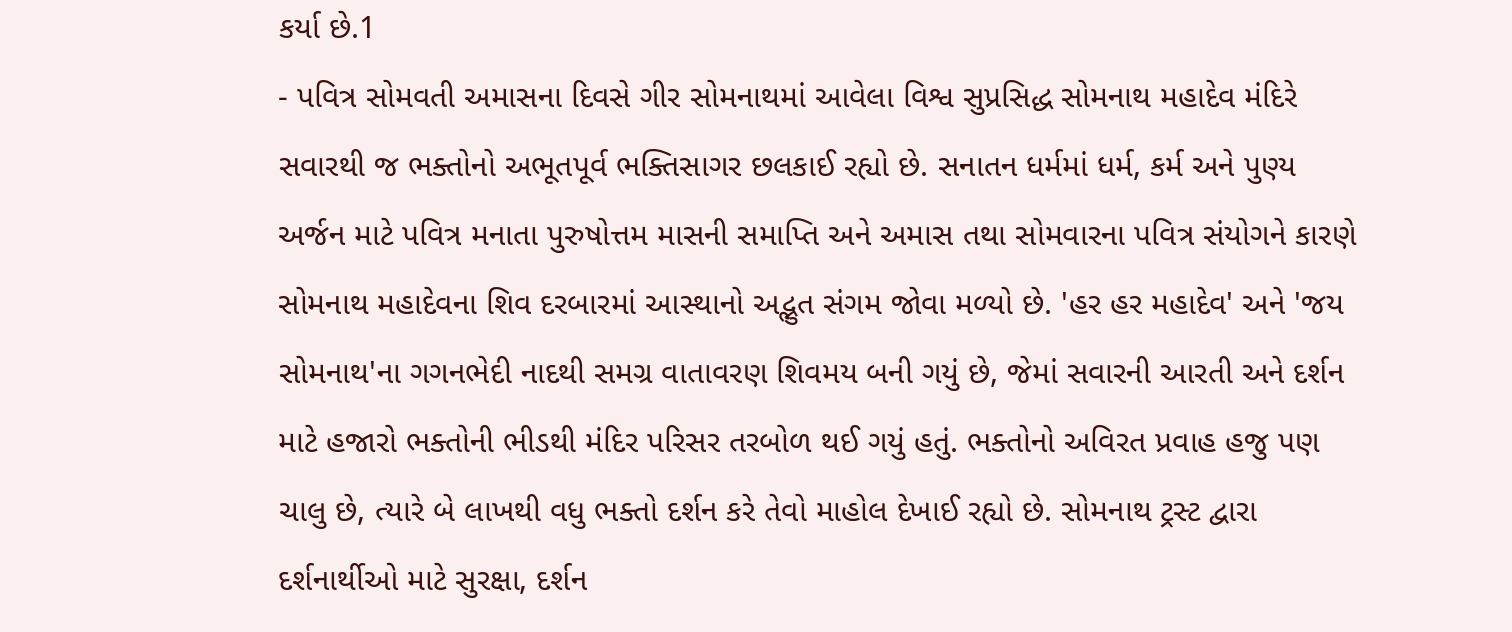કર્યા છે.1
- પવિત્ર સોમવતી અમાસના દિવસે ગીર સોમનાથમાં આવેલા વિશ્વ સુપ્રસિદ્ધ સોમનાથ મહાદેવ મંદિરે સવારથી જ ભક્તોનો અભૂતપૂર્વ ભક્તિસાગર છલકાઈ રહ્યો છે. સનાતન ધર્મમાં ધર્મ, કર્મ અને પુણ્ય અર્જન માટે પવિત્ર મનાતા પુરુષોત્તમ માસની સમાપ્તિ અને અમાસ તથા સોમવારના પવિત્ર સંયોગને કારણે સોમનાથ મહાદેવના શિવ દરબારમાં આસ્થાનો અદ્ભુત સંગમ જોવા મળ્યો છે. 'હર હર મહાદેવ' અને 'જય સોમનાથ'ના ગગનભેદી નાદથી સમગ્ર વાતાવરણ શિવમય બની ગયું છે, જેમાં સવારની આરતી અને દર્શન માટે હજારો ભક્તોની ભીડથી મંદિર પરિસર તરબોળ થઈ ગયું હતું. ભક્તોનો અવિરત પ્રવાહ હજુ પણ ચાલુ છે, ત્યારે બે લાખથી વધુ ભક્તો દર્શન કરે તેવો માહોલ દેખાઈ રહ્યો છે. સોમનાથ ટ્રસ્ટ દ્વારા દર્શનાર્થીઓ માટે સુરક્ષા, દર્શન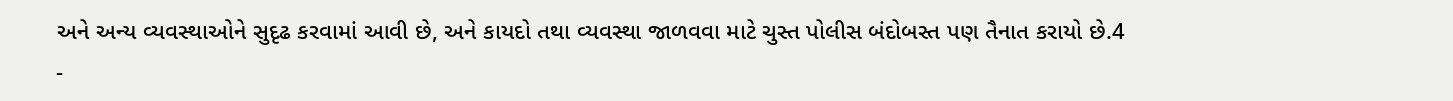અને અન્ય વ્યવસ્થાઓને સુદૃઢ કરવામાં આવી છે, અને કાયદો તથા વ્યવસ્થા જાળવવા માટે ચુસ્ત પોલીસ બંદોબસ્ત પણ તૈનાત કરાયો છે.4
-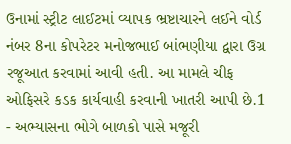ઉનામાં સ્ટ્રીટ લાઈટમાં વ્યાપક ભ્રષ્ટાચારને લઈને વોર્ડ નંબર 8ના કોપરેટર મનોજભાઈ બાંભણીયા દ્વારા ઉગ્ર રજૂઆત કરવામાં આવી હતી. આ મામલે ચીફ ઓફિસરે કડક કાર્યવાહી કરવાની ખાતરી આપી છે.1
- અભ્યાસના ભોગે બાળકો પાસે મજૂરી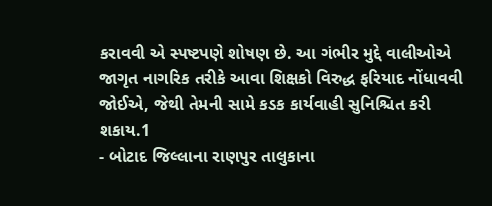કરાવવી એ સ્પષ્ટપણે શોષણ છે. આ ગંભીર મુદ્દે વાલીઓએ જાગૃત નાગરિક તરીકે આવા શિક્ષકો વિરુદ્ધ ફરિયાદ નોંધાવવી જોઈએ, જેથી તેમની સામે કડક કાર્યવાહી સુનિશ્ચિત કરી શકાય.1
- બોટાદ જિલ્લાના રાણપુર તાલુકાના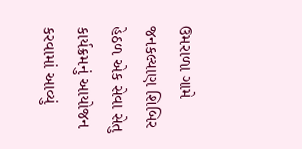ઉમરાળા ગામે જનકલ્યાણ શિબિર હેઠળ એક સેવા સેતુ કાર્યક્રમનું આયોજન કરવામાં આવ્યું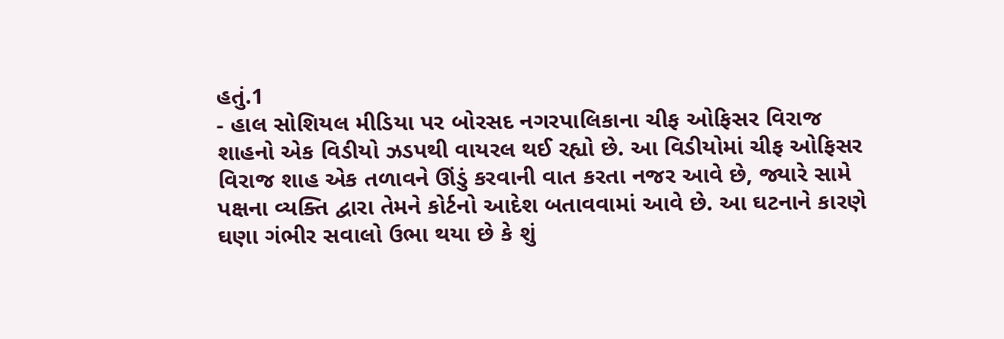હતું.1
- હાલ સોશિયલ મીડિયા પર બોરસદ નગરપાલિકાના ચીફ ઓફિસર વિરાજ શાહનો એક વિડીયો ઝડપથી વાયરલ થઈ રહ્યો છે. આ વિડીયોમાં ચીફ ઓફિસર વિરાજ શાહ એક તળાવને ઊંડું કરવાની વાત કરતા નજર આવે છે, જ્યારે સામે પક્ષના વ્યક્તિ દ્વારા તેમને કોર્ટનો આદેશ બતાવવામાં આવે છે. આ ઘટનાને કારણે ઘણા ગંભીર સવાલો ઉભા થયા છે કે શું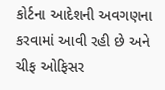કોર્ટના આદેશની અવગણના કરવામાં આવી રહી છે અને ચીફ ઓફિસર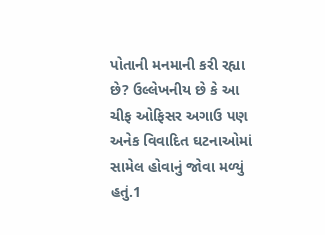પોતાની મનમાની કરી રહ્યા છે? ઉલ્લેખનીય છે કે આ ચીફ ઓફિસર અગાઉ પણ અનેક વિવાદિત ઘટનાઓમાં સામેલ હોવાનું જોવા મળ્યું હતું.1